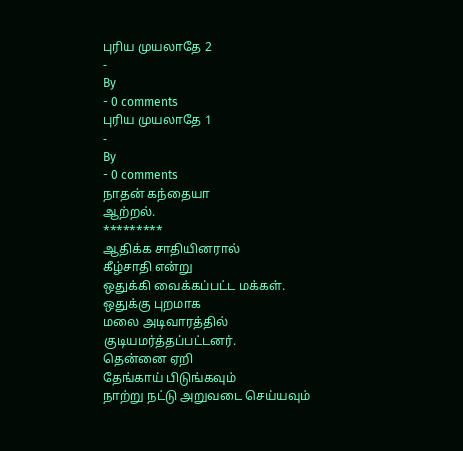புரிய முயலாதே 2
-
By
- 0 comments
புரிய முயலாதே 1
-
By
- 0 comments
நாதன் கந்தையா
ஆற்றல்.
*********
ஆதிக்க சாதியினரால்
கீழ்சாதி என்று
ஒதுக்கி வைக்கப்பட்ட மக்கள்.
ஒதுக்கு புறமாக
மலை அடிவாரத்தில்
குடியமர்த்தப்பட்டனர்.
தென்னை ஏறி
தேங்காய் பிடுங்கவும்
நாற்று நட்டு அறுவடை செய்யவும்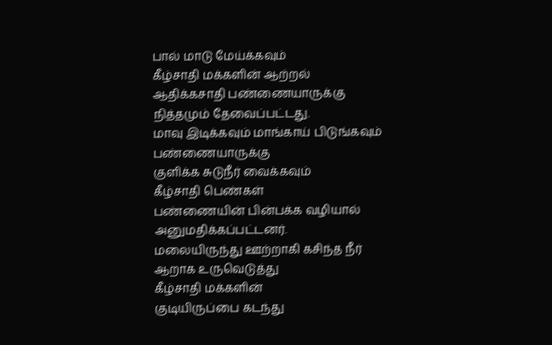பால் மாடு மேய்க்கவும்
கீழ்சாதி மக்களின் ஆற்றல்
ஆதிக்கசாதி பண்ணையாருக்கு
நித்தமும் தேவைப்பட்டது.
மாவு இடிக்கவும் மாங்காய் பிடுங்கவும்
பண்ணையாருக்கு
குளிக்க சுடுநீர் வைக்கவும்
கீழ்சாதி பெண்கள்
பண்ணையின் பின்பக்க வழியால்
அனுமதிக்கப்பட்டனர்.
மலையிருந்து ஊற்றாகி கசிந்த நீர்
ஆறாக உருவெடுத்து
கீழ்சாதி மக்களின்
குடியிருப்பை கடந்து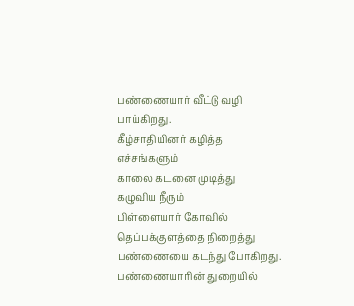பண்ணையார் வீட்டு வழி பாய்கிறது.
கீழ்சாதியினர் கழித்த எச்சங்களும்
காலை கடனை முடித்து
கழுவிய நீரும்
பிள்ளையார் கோவில்
தெப்பக்குளத்தை நிறைத்து
பண்ணையை கடந்து போகிறது.
பண்ணையாரின் துறையில்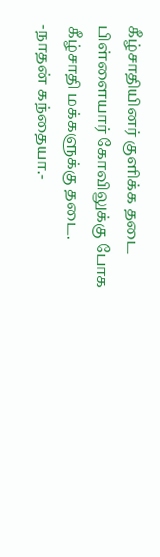கீழ்சாதியினர் குளிக்க தடை
பிள்ளையார் கோவிலுக்கு போக
கீழ்சாதி மக்களுக்கு தடை.
-நாதன் கந்தையா.-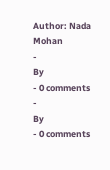Author: Nada Mohan
-
By
- 0 comments
-
By
- 0 comments